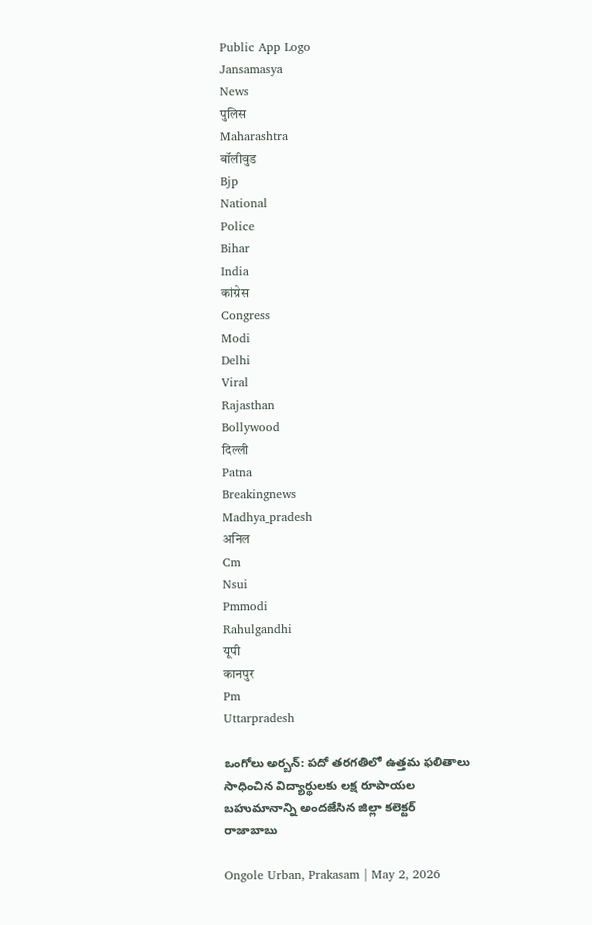Public App Logo
Jansamasya
News
पुलिस
Maharashtra
बॉलीवुड
Bjp
National
Police
Bihar
India
कांग्रेस
Congress
Modi
Delhi
Viral
Rajasthan
Bollywood
दिल्ली
Patna
Breakingnews
Madhya_pradesh
अनिल
Cm
Nsui
Pmmodi
Rahulgandhi
यूपी
कानपुर
Pm
Uttarpradesh

ఒంగోలు అర్బన్: పదో తరగతిలో ఉత్తమ ఫలితాలు సాధించిన విద్యార్థులకు లక్ష రూపాయల బహుమానాన్ని అందజేసిన జిల్లా కలెక్టర్ రాజాబాబు

Ongole Urban, Prakasam | May 2, 2026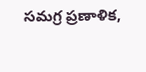సమగ్ర ప్రణాళిక,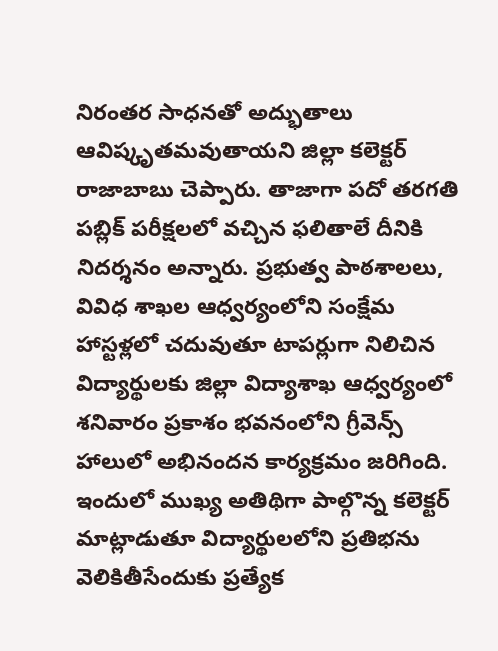నిరంతర సాధనతో అద్భుతాలు ఆవిష్కృతమవుతాయని జిల్లా కలెక్టర్ రాజాబాబు చెప్పారు. తాజాగా పదో తరగతి పబ్లిక్ పరీక్షలలో వచ్చిన ఫలితాలే దీనికి నిదర్శనం అన్నారు. ప్రభుత్వ పాఠశాలలు, వివిధ శాఖల ఆధ్వర్యంలోని సంక్షేమ హాస్టళ్లలో చదువుతూ టాపర్లుగా నిలిచిన విద్యార్థులకు జిల్లా విద్యాశాఖ ఆధ్వర్యంలో శనివారం ప్రకాశం భవనంలోని గ్రీవెన్స్ హాలులో అభినందన కార్యక్రమం జరిగింది. ఇందులో ముఖ్య అతిథిగా పాల్గొన్న కలెక్టర్ మాట్లాడుతూ విద్యార్థులలోని ప్రతిభను వెలికితీసేందుకు ప్రత్యేక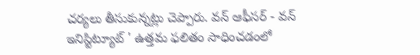చర్యలు తీసుకున్నట్లు చెప్పారు. వన్ ఆఫీసర్ - వన్ ఇనిస్టిట్యూట్ ' ఉత్తమ ఫలితం సాధించడంలో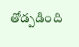తోడ్పడింది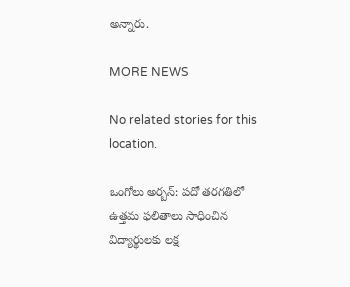అన్నారు.

MORE NEWS

No related stories for this location.

ఒంగోలు అర్బన్: పదో తరగతిలో ఉత్తమ ఫలితాలు సాధించిన విద్యార్థులకు లక్ష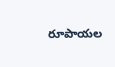రూపాయల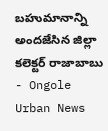బహుమానాన్ని అందజేసిన జిల్లా కలెక్టర్ రాజాబాబు - Ongole Urban News